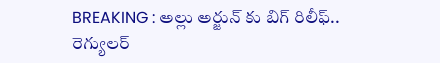BREAKING : అల్లు అర్జున్ కు బిగ్ రిలీఫ్.. రెగ్యులర్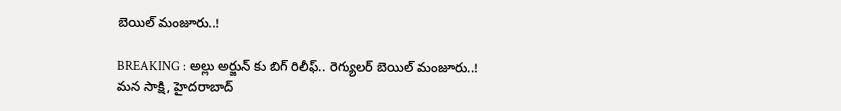బెయిల్ మంజూరు..!

BREAKING : అల్లు అర్జున్ కు బిగ్ రిలీఫ్.. రెగ్యులర్ బెయిల్ మంజూరు..!
మన సాక్షి, హైదరాబాద్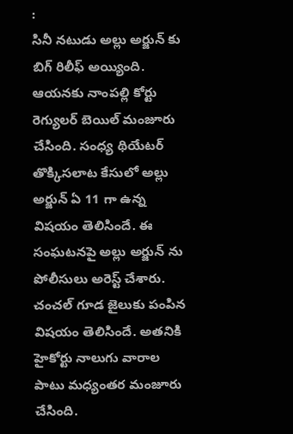:
సినీ నటుడు అల్లు అర్జున్ కు బిగ్ రిలీఫ్ అయ్యింది. ఆయనకు నాంపల్లి కోర్టు రెగ్యులర్ బెయిల్ మంజూరు చేసింది. సంధ్య థియేటర్ తొక్కిసలాట కేసులో అల్లు అర్జున్ ఏ 11 గా ఉన్న విషయం తెలిసిందే. ఈ సంఘటనపై అల్లు అర్జున్ ను పోలీసులు అరెస్ట్ చేశారు.
చంచల్ గూడ జైలుకు పంపిన విషయం తెలిసిందే. అతనికి హైకోర్టు నాలుగు వారాల పాటు మధ్యంతర మంజూరు చేసింది.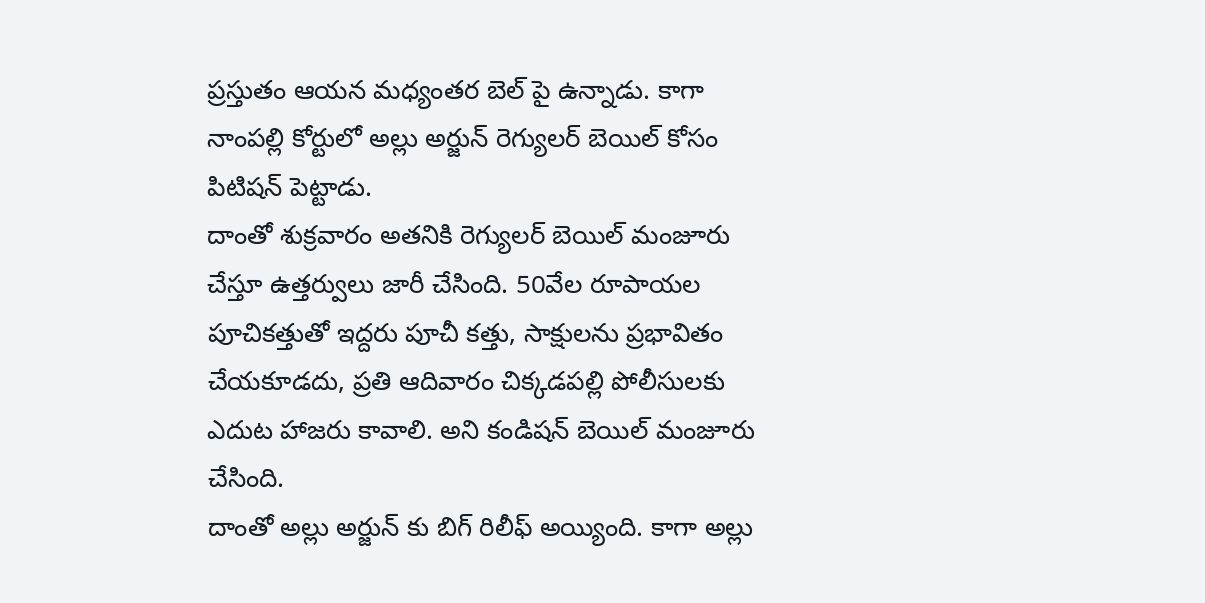ప్రస్తుతం ఆయన మధ్యంతర బెల్ పై ఉన్నాడు. కాగా నాంపల్లి కోర్టులో అల్లు అర్జున్ రెగ్యులర్ బెయిల్ కోసం పిటిషన్ పెట్టాడు.
దాంతో శుక్రవారం అతనికి రెగ్యులర్ బెయిల్ మంజూరు చేస్తూ ఉత్తర్వులు జారీ చేసింది. 50వేల రూపాయల పూచికత్తుతో ఇద్దరు పూచీ కత్తు, సాక్షులను ప్రభావితం చేయకూడదు, ప్రతి ఆదివారం చిక్కడపల్లి పోలీసులకు ఎదుట హాజరు కావాలి. అని కండిషన్ బెయిల్ మంజూరు చేసింది.
దాంతో అల్లు అర్జున్ కు బిగ్ రిలీఫ్ అయ్యింది. కాగా అల్లు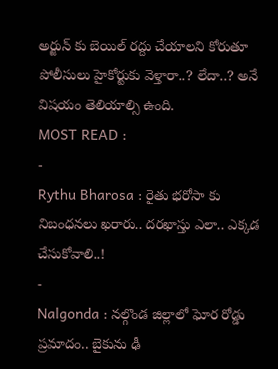అర్జున్ కు బెయిల్ రద్దు చేయాలని కోరుతూ పోలీసులు హైకోర్టుకు వెళ్తారా..? లేదా..? అనే విషయం తెలియాల్సి ఉంది.
MOST READ :
-
Rythu Bharosa : రైతు భరోసా కు నిబంధనలు ఖరారు.. దరఖాస్తు ఎలా.. ఎక్కడ చేసుకోవాలి..!
-
Nalgonda : నల్గొండ జిల్లాలో ఘోర రోడ్డు ప్రమాదం.. బైకును ఢీ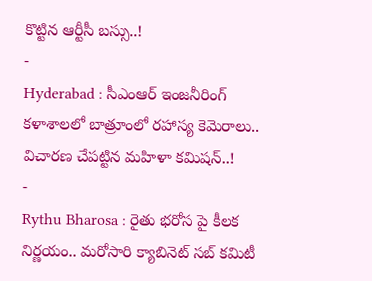కొట్టిన ఆర్టీసీ బస్సు..!
-
Hyderabad : సీఎంఆర్ ఇంజనీరింగ్ కళాశాలలో బాత్రూంలో రహాస్య కెమెరాలు.. విచారణ చేపట్టిన మహిళా కమిషన్..!
-
Rythu Bharosa : రైతు భరోస పై కీలక నిర్ణయం.. మరోసారి క్యాబినెట్ సబ్ కమిటీ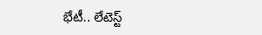భేటీ.. లేటెస్ట్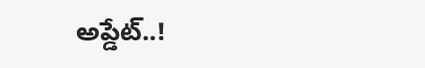అప్డేట్..!